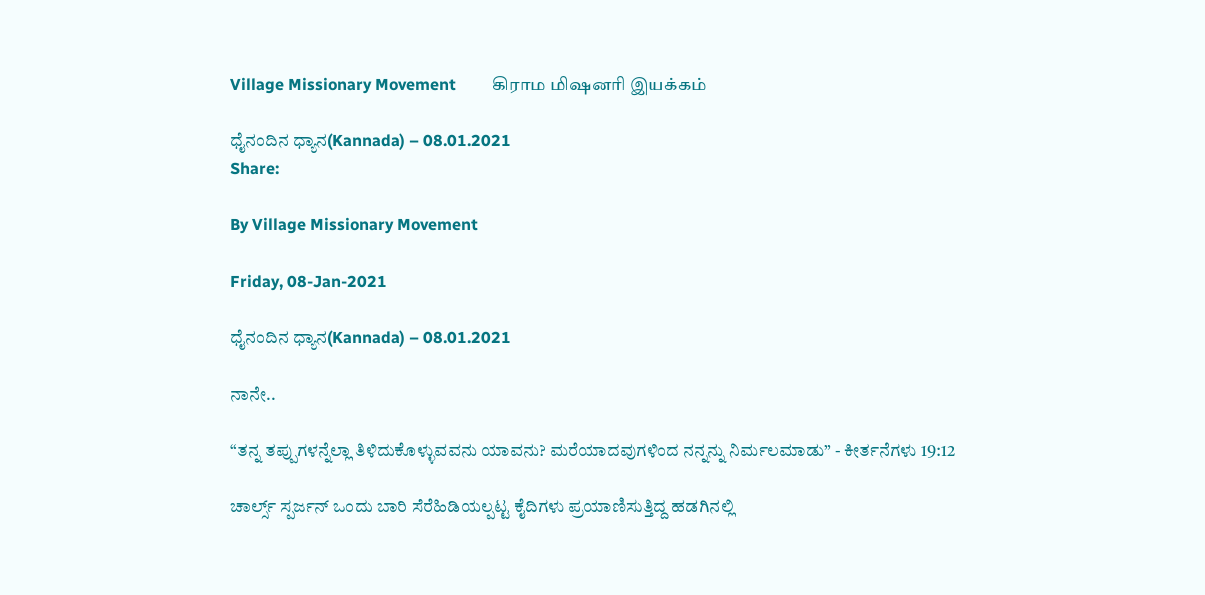Village Missionary Movement         கிராம மிஷனரி இயக்கம்

ಧೈನಂದಿನ ಧ್ಯಾನ(Kannada) – 08.01.2021
Share:

By Village Missionary Movement

Friday, 08-Jan-2021

ಧೈನಂದಿನ ಧ್ಯಾನ(Kannada) – 08.01.2021

ನಾನೇ..

“ತನ್ನ ತಪ್ಪುಗಳನ್ನೆಲ್ಲಾ ತಿಳಿದುಕೊಳ್ಳುವವನು ಯಾವನು? ಮರೆಯಾದವುಗಳಿಂದ ನನ್ನನ್ನು ನಿರ್ಮಲಮಾಡು” - ಕೀರ್ತನೆಗಳು 19:12

ಚಾರ್ಲ್ಸ್ ಸ್ಪರ್ಜನ್ ಒಂದು ಬಾರಿ ಸೆರೆಹಿಡಿಯಲ್ಪಟ್ಟ ಕೈದಿಗಳು ಪ್ರಯಾಣಿಸುತ್ತಿದ್ದ ಹಡಗಿನಲ್ಲಿ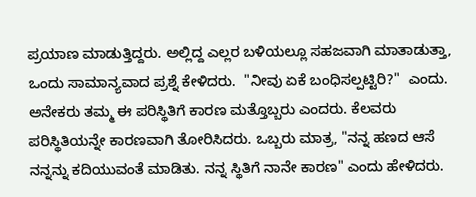ಪ್ರಯಾಣ ಮಾಡುತ್ತಿದ್ದರು. ಅಲ್ಲಿದ್ದ ಎಲ್ಲರ ಬಳಿಯಲ್ಲೂ ಸಹಜವಾಗಿ ಮಾತಾಡುತ್ತಾ, ಒಂದು ಸಾಮಾನ್ಯವಾದ ಪ್ರಶ್ನೆ ಕೇಳಿದರು.  "ನೀವು ಏಕೆ ಬಂಧಿಸಲ್ಪಟ್ಟಿರಿ?"  ಎಂದು. ಅನೇಕರು ತಮ್ಮ ಈ ಪರಿಸ್ಥಿತಿಗೆ ಕಾರಣ ಮತ್ತೊಬ್ಬರು ಎಂದರು. ಕೆಲವರು ಪರಿಸ್ಥಿತಿಯನ್ನೇ ಕಾರಣವಾಗಿ ತೋರಿಸಿದರು. ಒಬ್ಬರು ಮಾತ್ರ, "ನನ್ನ ಹಣದ ಆಸೆ  ನನ್ನನ್ನು ಕದಿಯುವಂತೆ ಮಾಡಿತು. ನನ್ನ ಸ್ಥಿತಿಗೆ ನಾನೇ ಕಾರಣ" ಎಂದು ಹೇಳಿದರು.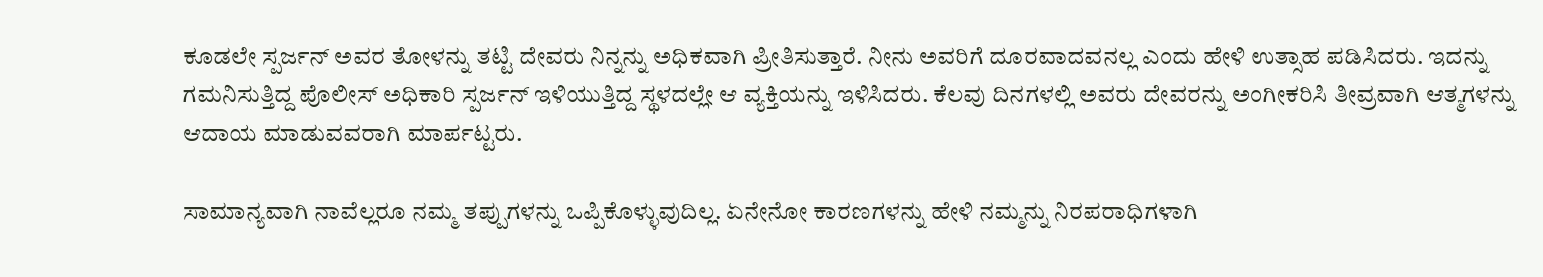ಕೂಡಲೇ ಸ್ಪರ್ಜನ್ ಅವರ ತೋಳನ್ನು ತಟ್ಟಿ ದೇವರು ನಿನ್ನನ್ನು ಅಧಿಕವಾಗಿ ಪ್ರೀತಿಸುತ್ತಾರೆ. ನೀನು ಅವರಿಗೆ ದೂರವಾದವನಲ್ಲ ಎಂದು ಹೇಳಿ ಉತ್ಸಾಹ ಪಡಿಸಿದರು. ಇದನ್ನು ಗಮನಿಸುತ್ತಿದ್ದ ಪೊಲೀಸ್ ಅಧಿಕಾರಿ ಸ್ಪರ್ಜನ್ ಇಳಿಯುತ್ತಿದ್ದ ಸ್ಥಳದಲ್ಲೇ ಆ ವ್ಯಕ್ತಿಯನ್ನು ಇಳಿಸಿದರು. ಕೆಲವು ದಿನಗಳಲ್ಲಿ ಅವರು ದೇವರನ್ನು ಅಂಗೀಕರಿಸಿ ತೀವ್ರವಾಗಿ ಆತ್ಮಗಳನ್ನು ಆದಾಯ ಮಾಡುವವರಾಗಿ ಮಾರ್ಪಟ್ಟರು.

ಸಾಮಾನ್ಯವಾಗಿ ನಾವೆಲ್ಲರೂ ನಮ್ಮ ತಪ್ಪುಗಳನ್ನು ಒಪ್ಪಿಕೊಳ್ಳುವುದಿಲ್ಲ. ಏನೇನೋ ಕಾರಣಗಳನ್ನು ಹೇಳಿ ನಮ್ಮನ್ನು ನಿರಪರಾಧಿಗಳಾಗಿ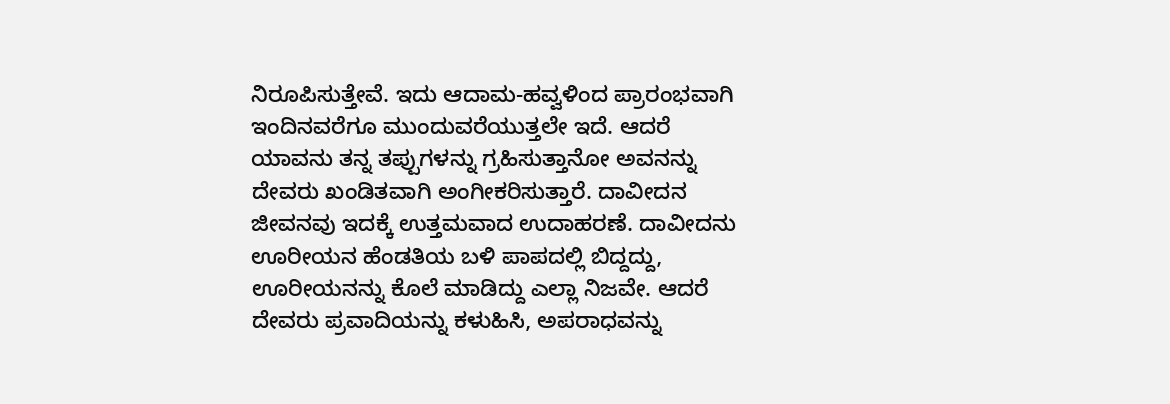ನಿರೂಪಿಸುತ್ತೇವೆ. ಇದು ಆದಾಮ-ಹವ್ವಳಿಂದ ಪ್ರಾರಂಭವಾಗಿ ಇಂದಿನವರೆಗೂ ಮುಂದುವರೆಯುತ್ತಲೇ ಇದೆ. ಆದರೆ ಯಾವನು ತನ್ನ ತಪ್ಪುಗಳನ್ನು ಗ್ರಹಿಸುತ್ತಾನೋ ಅವನನ್ನು ದೇವರು ಖಂಡಿತವಾಗಿ ಅಂಗೀಕರಿಸುತ್ತಾರೆ. ದಾವೀದನ ಜೀವನವು ಇದಕ್ಕೆ ಉತ್ತಮವಾದ ಉದಾಹರಣೆ. ದಾವೀದನು ಊರೀಯನ ಹೆಂಡತಿಯ ಬಳಿ ಪಾಪದಲ್ಲಿ ಬಿದ್ದದ್ದು, ಊರೀಯನನ್ನು ಕೊಲೆ ಮಾಡಿದ್ದು ಎಲ್ಲಾ ನಿಜವೇ. ಆದರೆ ದೇವರು ಪ್ರವಾದಿಯನ್ನು ಕಳುಹಿಸಿ, ಅಪರಾಧವನ್ನು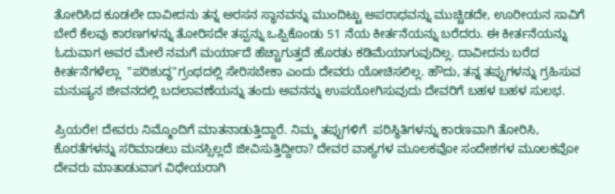ತೋರಿಸಿದ ಕೂಡಲೇ ದಾವೀದನು ತನ್ನ ಅರಸನ ಸ್ಥಾನವನ್ನು ಮುಂದಿಟ್ಟು ಅಪರಾಧವನ್ನು ಮುಚ್ಚಿಡದೇ, ಊರೀಯನ ಸಾವಿಗೆ ಬೇರೆ ಕೆಲವು ಕಾರಣಗಳನ್ನು ತೋರಿಸದೇ ತಪ್ಪನ್ನು ಒಪ್ಪಿಕೊಂಡು 51 ನೆಯ ಕೀರ್ತನೆಯನ್ನು ಬರೆದರು. ಈ ಕೀರ್ತನೆಯನ್ನು ಓದುವಾಗ ಅವರ ಮೇಲೆ ನಮಗೆ ಮರ್ಯಾದೆ ಹೆಚ್ಚಾಗುತ್ತದೆ ಹೊರತು ಕಡಿಮೆಯಾಗುವುದಿಲ್ಲ. ದಾವೀದನು ಬರೆದ ಕೀರ್ತನೆಗಳೆಲ್ಲಾ  "ಪರಿಶುದ್ಧ"ಗ್ರಂಥದಲ್ಲಿ ಸೇರಿಸಬೇಕಾ ಎಂದು ದೇವರು ಯೋಚಿಸಲಿಲ್ಲ. ಹೌದು, ತನ್ನ ತಪ್ಪುಗಳನ್ನು ಗ್ರಹಿಸುವ ಮನುಷ್ಯನ ಜೀವನದಲ್ಲಿ ಬದಲಾವಣೆಯನ್ನು ತಂದು ಅವನನ್ನು ಉಪಯೋಗಿಸುವುದು ದೇವರಿಗೆ ಬಹಳ ಬಹಳ ಸುಲಭ.

ಪ್ರಿಯರೇ! ದೇವರು ನಿಮ್ಮೊಂದಿಗೆ ಮಾತನಾಡುತ್ತಿದ್ದಾರೆ. ನಿಮ್ಮ ತಪ್ಪುಗಳಿಗೆ  ಪರಿಸ್ಥಿತಿಗಳನ್ನು ಕಾರಣವಾಗಿ ತೋರಿಸಿ, ಕೊರತೆಗಳನ್ನು ಸರಿಮಾಡಲು ಮನಸ್ಸಿಲ್ಲದೆ ಜೀವಿಸುತ್ತಿದ್ದೀರಾ? ದೇವರ ವಾಕ್ಯಗಳ ಮೂಲಕವೋ ಸಂದೇಶಗಳ ಮೂಲಕವೋ ದೇವರು ಮಾತಾಡುವಾಗ ವಿಧೇಯರಾಗಿ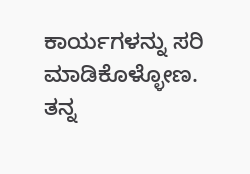ಕಾರ್ಯಗಳನ್ನು ಸರಿ ಮಾಡಿಕೊಳ್ಳೋಣ. ತನ್ನ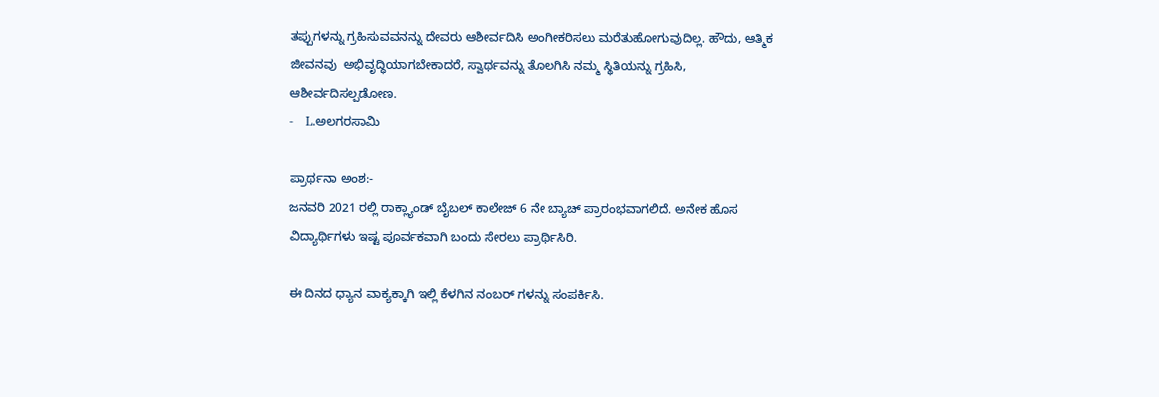ತಪ್ಪುಗಳನ್ನು ಗ್ರಹಿಸುವವನನ್ನು ದೇವರು ಆಶೀರ್ವದಿಸಿ ಅಂಗೀಕರಿಸಲು ಮರೆತುಹೋಗುವುದಿಲ್ಲ. ಹೌದು, ಆತ್ಮಿಕ ಜೀವನವು  ಅಭಿವೃದ್ಧಿಯಾಗಬೇಕಾದರೆ, ಸ್ವಾರ್ಥವನ್ನು ತೊಲಗಿಸಿ ನಮ್ಮ ಸ್ಥಿತಿಯನ್ನು ಗ್ರಹಿಸಿ, ಆಶೀರ್ವದಿಸಲ್ಪಡೋಣ.
-    L.ಅಲಗರಸಾಮಿ

ಪ್ರಾರ್ಥನಾ ಅಂಶ:-
ಜನವರಿ 2021 ರಲ್ಲಿ ರಾಕ್ಲ್ಯಾಂಡ್ ಬೈಬಲ್ ಕಾಲೇಜ್ 6 ನೇ ಬ್ಯಾಚ್ ಪ್ರಾರಂಭವಾಗಲಿದೆ. ಅನೇಕ ಹೊಸ ವಿದ್ಯಾರ್ಥಿಗಳು ಇಷ್ಟ ಪೂರ್ವಕವಾಗಿ ಬಂದು ಸೇರಲು ಪ್ರಾರ್ಥಿಸಿರಿ.

ಈ ದಿನದ ಧ್ಯಾನ ವಾಕ್ಯಕ್ಕಾಗಿ ಇಲ್ಲಿ ಕೆಳಗಿನ ನಂಬರ್ ಗಳನ್ನು ಸಂಪರ್ಕಿಸಿ.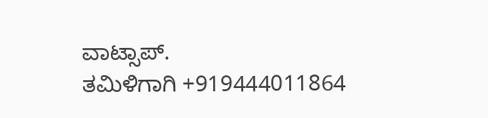ವಾಟ್ಸಾಪ್.
ತಮಿಳಿಗಾಗಿ +919444011864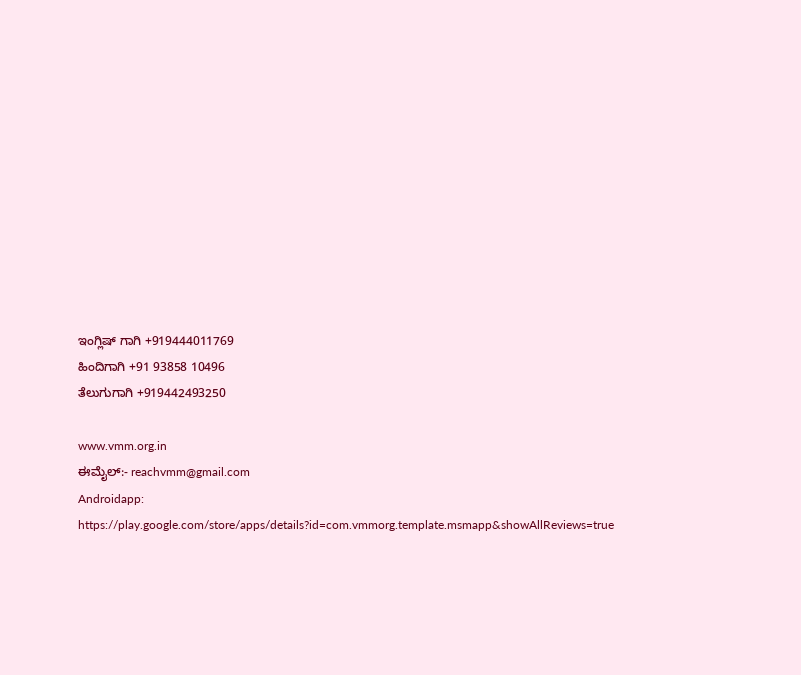ಇಂಗ್ಲಿಷ್ ಗಾಗಿ +919444011769
ಹಿಂದಿಗಾಗಿ +91 93858 10496
ತೆಲುಗುಗಾಗಿ +919442493250

www.vmm.org.in
ಈಮೈಲ್:- reachvmm@gmail.com
Androidapp: https://play.google.com/store/apps/details?id=com.vmmorg.template.msmapp&showAllReviews=true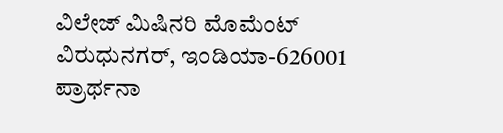ವಿಲೇಜ್ ಮಿಷಿನರಿ ಮೊಮೆಂಟ್ ವಿರುಧುನಗರ್, ಇಂಡಿಯಾ-626001
ಪ್ರಾರ್ಥನಾ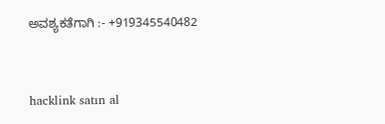ಅವಶ್ಯಕತೆಗಾಗಿ :- +919345540482



hacklink satın al